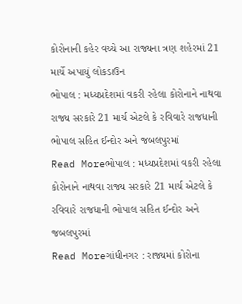કોરોનાની કહેર વચ્ચે આ રાજ્યના ત્રણ શહેરમાં 21 માર્ચે અપાયું લોકડાઉન
ભોપાલ : મધ્યપ્રદેશમાં વકરી રહેલા કોરોનાને નાથવા રાજ્ય સરકારે 21 માર્ચ એટલે કે રવિવારે રાજધાની ભોપાલ સહિત ઈન્દોર અને જબલપુરમાં
Read Moreભોપાલ : મધ્યપ્રદેશમાં વકરી રહેલા કોરોનાને નાથવા રાજ્ય સરકારે 21 માર્ચ એટલે કે રવિવારે રાજધાની ભોપાલ સહિત ઈન્દોર અને જબલપુરમાં
Read Moreગાંધીનગર : રાજ્યમાં કોરોના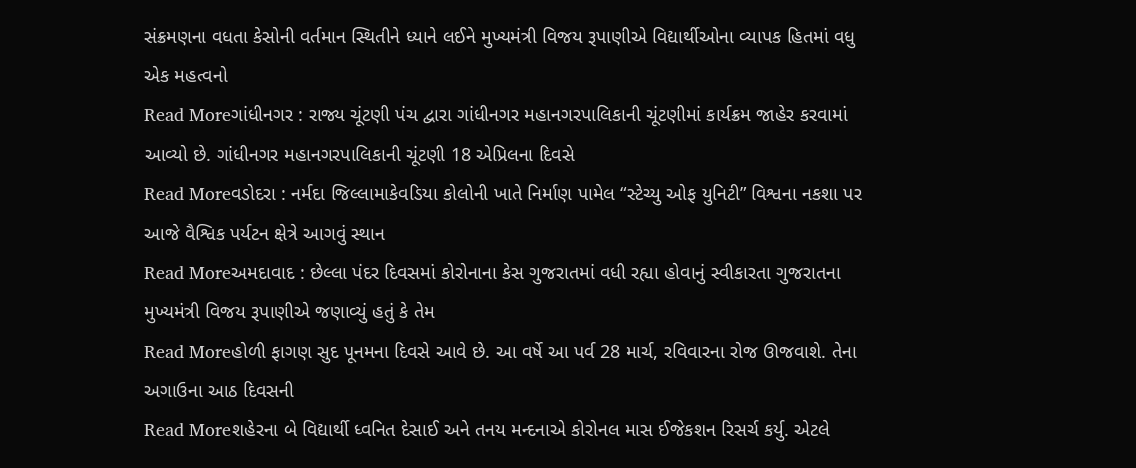સંક્રમણના વધતા કેસોની વર્તમાન સ્થિતીને ધ્યાને લઈને મુખ્યમંત્રી વિજય રૂપાણીએ વિદ્યાર્થીઓના વ્યાપક હિતમાં વધુ એક મહત્વનો
Read Moreગાંધીનગર : રાજ્ય ચૂંટણી પંચ દ્વારા ગાંધીનગર મહાનગરપાલિકાની ચૂંટણીમાં કાર્યક્રમ જાહેર કરવામાં આવ્યો છે. ગાંધીનગર મહાનગરપાલિકાની ચૂંટણી 18 એપ્રિલના દિવસે
Read Moreવડોદરા : નર્મદા જિલ્લામાકેવડિયા કોલોની ખાતે નિર્માણ પામેલ “સ્ટેચ્યુ ઓફ યુનિટી” વિશ્વના નકશા પર આજે વૈશ્વિક પર્યટન ક્ષેત્રે આગવું સ્થાન
Read Moreઅમદાવાદ : છેલ્લા પંદર દિવસમાં કોરોનાના કેસ ગુજરાતમાં વધી રહ્યા હોવાનું સ્વીકારતા ગુજરાતના મુખ્યમંત્રી વિજય રૂપાણીએ જણાવ્યું હતું કે તેમ
Read Moreહોળી ફાગણ સુદ પૂનમના દિવસે આવે છે. આ વર્ષે આ પર્વ 28 માર્ચ, રવિવારના રોજ ઊજવાશે. તેના અગાઉના આઠ દિવસની
Read Moreશહેરના બે વિદ્યાર્થી ધ્વનિત દેસાઈ અને તનય મન્દનાએ કોરોનલ માસ ઈજેકશન રિસર્ચ કર્યુ. એટલે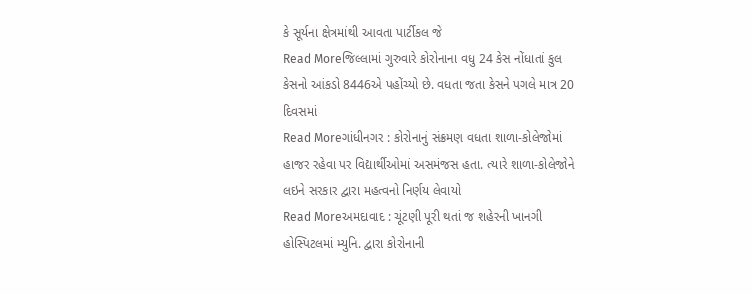કે સૂર્યના ક્ષેત્રમાંથી આવતા પાર્ટીકલ જે
Read Moreજિલ્લામાં ગુરુવારે કોરોનાના વધુ 24 કેસ નોંધાતાં કુલ કેસનો આંકડો 8446એ પહોંચ્યો છે. વધતા જતા કેસને પગલે માત્ર 20 દિવસમાં
Read Moreગાંધીનગર : કોરોનાનું સંક્રમણ વધતા શાળા-કોલેજોમાં હાજર રહેવા પર વિદ્યાર્થીઓમાં અસમંજસ હતા. ત્યારે શાળા-કોલેજોને લઇને સરકાર દ્વારા મહત્વનો નિર્ણય લેવાયો
Read Moreઅમદાવાદ : ચૂંટણી પૂરી થતાં જ શહેરની ખાનગી હોસ્પિટલમાં મ્યુનિ. દ્વારા કોરોનાની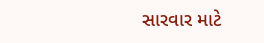સારવાર માટે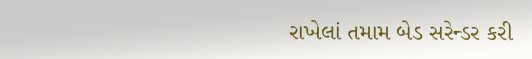રાખેલાં તમામ બેડ સરેન્ડર કરી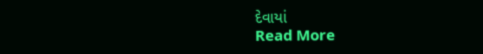દેવાયાં
Read More